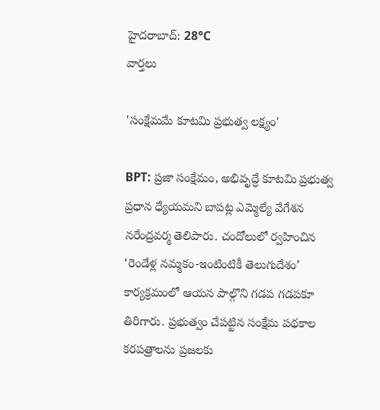హైదరాబాద్: 28°C
వార్తలు

'సంక్షేమమే కూటమి ప్రభుత్వ లక్ష్యం'

BPT: ప్రజా సంక్షేమం, అభివృద్ధే కూటమి ప్రభుత్వ ప్రధాన ధ్యేయమని బాపట్ల ఎమ్మెల్యే వేగేశన నరేంద్రవర్మ తెలిపారు. చందోలులో ర్వహించిన ‘రెండేళ్ల నమ్మకం-ఇంటింటికీ తెలుగుదేశం’ కార్యక్రమంలో ఆయన పాల్గొని గడప గడపకూ తిరిగారు. ప్రభుత్వం చేపట్టిన సంక్షేమ పథకాల కరపత్రాలను ప్రజలకు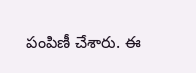పంపిణీ చేశారు. ఈ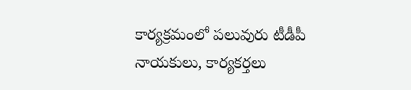కార్యక్రమంలో పలువురు టీడీపీ నాయకులు, కార్యకర్తలు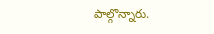పాల్గొన్నారు.